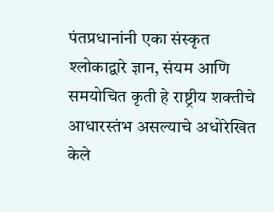पंतप्रधानांनी एका संस्कृत श्लोकाद्वारे ज्ञान, संयम आणि समयोचित कृती हे राष्ट्रीय शक्तीचे आधारस्तंभ असल्याचे अधोरेखित केले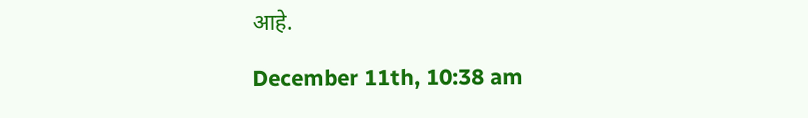आहे.

December 11th, 10:38 am